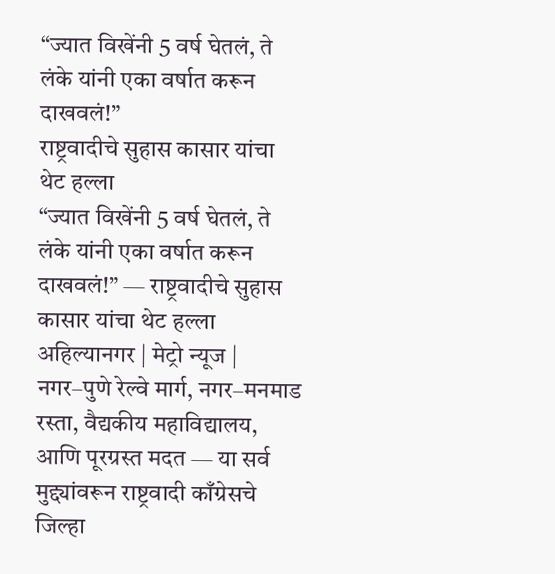“ज्यात विखेंनी 5 वर्ष घेतलं, ते लंके यांनी एका वर्षात करून दाखवलं!”
राष्ट्रवादीचे सुहास कासार यांचा थेट हल्ला
“ज्यात विखेंनी 5 वर्ष घेतलं, ते लंके यांनी एका वर्षात करून दाखवलं!” — राष्ट्रवादीचे सुहास कासार यांचा थेट हल्ला
अहिल्यानगर | मेट्रो न्यूज |
नगर–पुणे रेल्वे मार्ग, नगर–मनमाड रस्ता, वैद्यकीय महाविद्यालय, आणि पूरग्रस्त मदत — या सर्व मुद्द्यांवरून राष्ट्रवादी काँग्रेसचे जिल्हा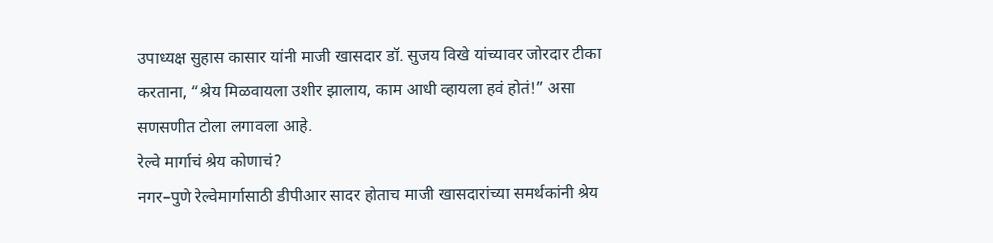उपाध्यक्ष सुहास कासार यांनी माजी खासदार डॉ. सुजय विखे यांच्यावर जोरदार टीका करताना, “श्रेय मिळवायला उशीर झालाय, काम आधी व्हायला हवं होतं!” असा सणसणीत टोला लगावला आहे.
रेल्वे मार्गाचं श्रेय कोणाचं?
नगर–पुणे रेल्वेमार्गासाठी डीपीआर सादर होताच माजी खासदारांच्या समर्थकांनी श्रेय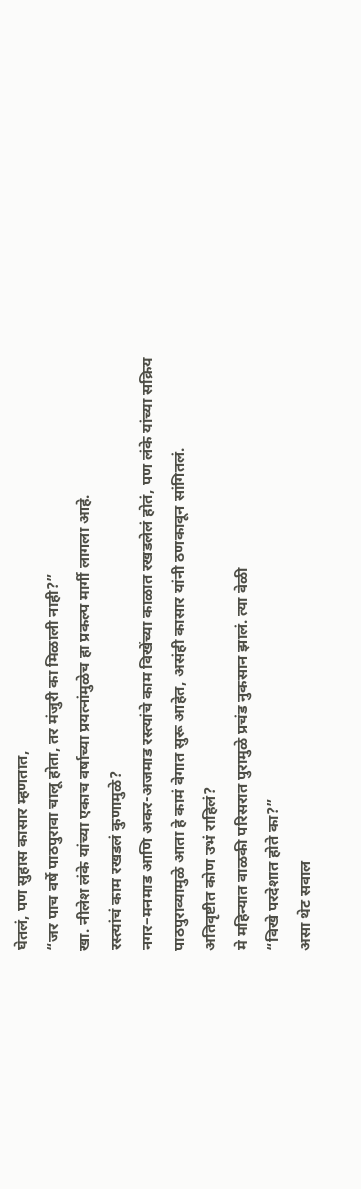घेतलं, पण सुहास कासार म्हणतात,
“जर पाच वर्षे पाठपुरावा चालू होता, तर मंजुरी का मिळाली नाही?”
खा. नीलेश लंके यांच्या एकाच वर्षाच्या प्रयत्नांमुळेच हा प्रकल्प मार्गी लागला आहे.
रस्त्यांचं काम रखडलं कुणामुळे?
नगर–मनमाड आणि अकर-अजमाड रस्त्यांचे काम विखेंच्या काळात रखडलेलं होतं, पण लंके यांच्या सक्रिय पाठपुराव्यामुळे आता हे कामं वेगात सुरू आहेत, असंही कासार यांनी ठणकावून सांगितलं.
अतिवृष्टीत कोण उभं राहिलं?
मे महिन्यात वाळकी परिसरात पुरामुळे प्रचंड नुकसान झालं. त्या वेळी
“विखे परदेशात होते का?”
असा थेट सवाल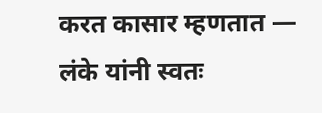करत कासार म्हणतात —
लंके यांनी स्वतः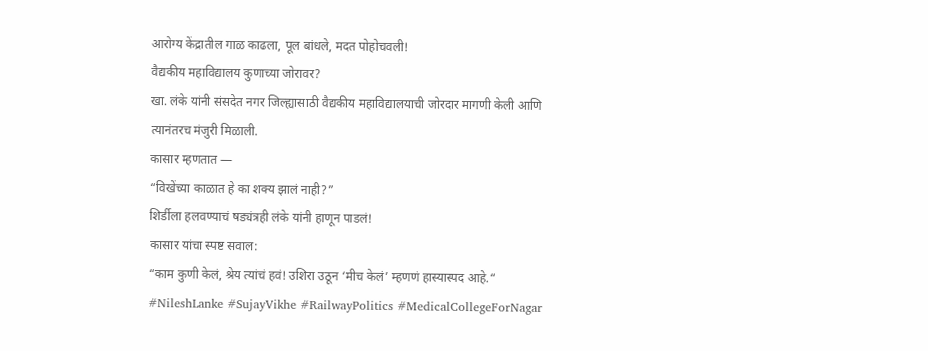आरोग्य केंद्रातील गाळ काढला, पूल बांधले, मदत पोहोचवली!
वैद्यकीय महाविद्यालय कुणाच्या जोरावर?
खा. लंके यांनी संसदेत नगर जिल्ह्यासाठी वैद्यकीय महाविद्यालयाची जोरदार मागणी केली आणि त्यानंतरच मंजुरी मिळाली.
कासार म्हणतात —
“विखेंच्या काळात हे का शक्य झालं नाही?”
शिर्डीला हलवण्याचं षड्यंत्रही लंके यांनी हाणून पाडलं!
कासार यांचा स्पष्ट सवाल:
“काम कुणी केलं, श्रेय त्यांचं हवं! उशिरा उठून ‘मीच केलं’ म्हणणं हास्यास्पद आहे.“
#NileshLanke #SujayVikhe #RailwayPolitics #MedicalCollegeForNagar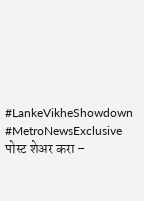#LankeVikheShowdown #MetroNewsExclusive
पोस्ट शेअर करा –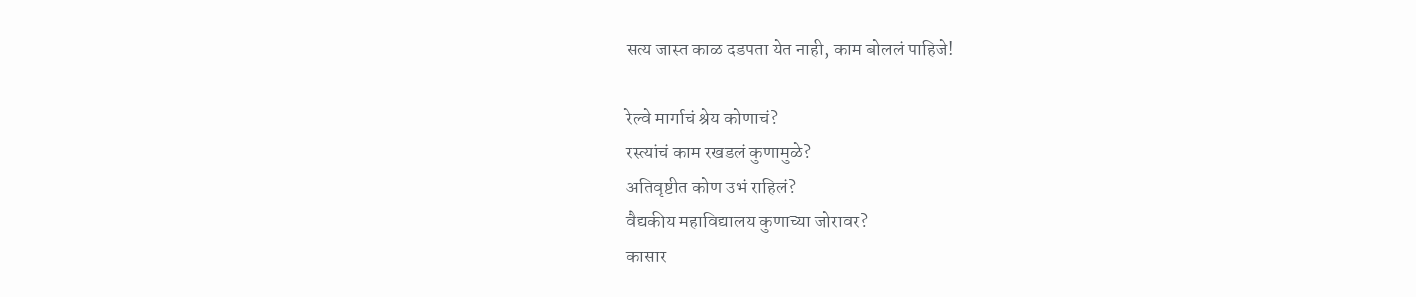सत्य जास्त काळ दडपता येत नाही, काम बोललं पाहिजे!

रेल्वे मार्गाचं श्रेय कोणाचं?
रस्त्यांचं काम रखडलं कुणामुळे?
अतिवृष्टीत कोण उभं राहिलं?
वैद्यकीय महाविद्यालय कुणाच्या जोरावर?
कासार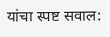यांचा स्पष्ट सवाल: